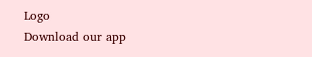Logo
Download our app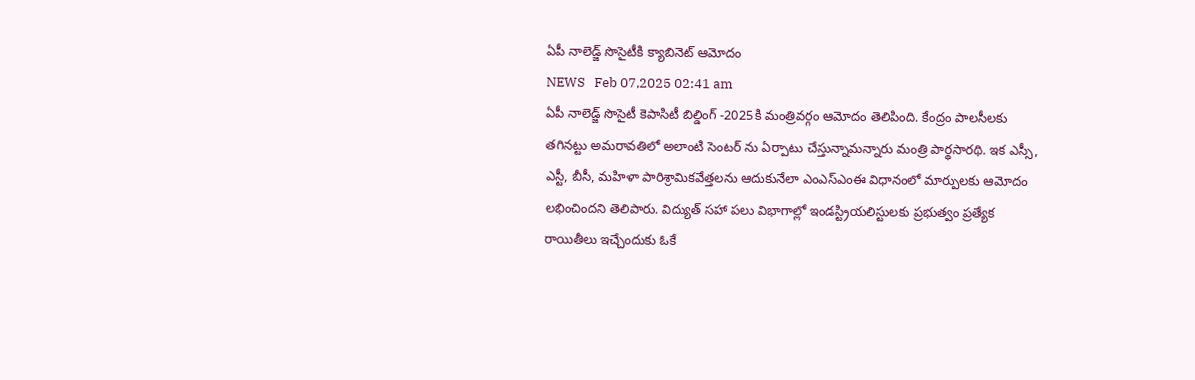ఏపీ నాలెడ్జ్ సొసైటీకి క్యాబినెట్ ఆమోదం
NEWS   Feb 07,2025 02:41 am
ఏపీ నాలెడ్జ్ సొసైటీ కెపాసిటీ బిల్డింగ్ -2025కి మంత్రివ‌ర్గం ఆమోదం తెలిపింది. కేంద్రం పాలసీలకు తగినట్టు అమరావతిలో అలాంటి సెంటర్ ను ఏర్పాటు చేస్తున్నామన్నారు మంత్రి పార్థ‌సార‌థి. ఇక ఎస్సీ, ఎస్టీ, బీసీ, మహిళా పారిశ్రామికవేత్తలను ఆదుకునేలా ఎంఎస్ఎంఈ విధానంలో మార్పులకు ఆమోదం లభించిందని తెలిపారు. విద్యుత్ సహా పలు విభాగాల్లో ఇండస్ట్రియలిస్టులకు ప్రభుత్వం ప్రత్యేక రాయితీలు ఇచ్చేందుకు ఓకే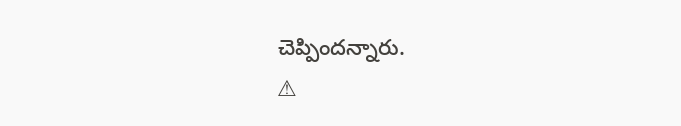చెప్పింద‌న్నారు.
⚠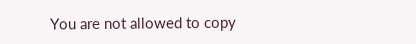You are not allowed to copy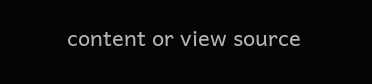content or view source